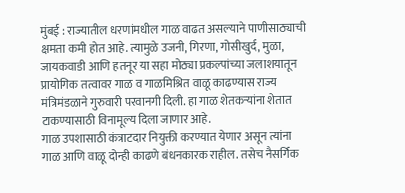मुंबई : राज्यातील धरणांमधील गाळ वाढत असल्याने पाणीसाठ्याची क्षमता कमी होत आहे. त्यामुळे उजनी, गिरणा, गोसीखुर्द, मुळा, जायकवाडी आणि हतनूर या सहा मोठ्या प्रकल्पांच्या जलाशयातून प्रायोगिक तत्वावर गाळ व गाळमिश्रित वाळू काढण्यास राज्य मंत्रिमंडळाने गुरुवारी परवानगी दिली. हा गाळ शेतकऱ्यांना शेतात टाकण्यासाठी विनामूल्य दिला जाणार आहे.
गाळ उपशासाठी कंत्राटदार नियुक्ती करण्यात येणार असून त्यांना गाळ आणि वाळू दोन्ही काढणे बंधनकारक राहील. तसेच नैसर्गिक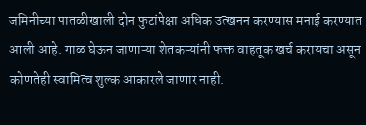जमिनीच्या पातळीखाली दोन फुटांपेक्षा अधिक उत्खनन करण्यास मनाई करण्यात आली आहे. गाळ घेऊन जाणाऱ्या शेतकऱ्यांनी फक्त वाहतूक खर्च करायचा असून कोणतेही स्वामित्व शुल्क आकारले जाणार नाही.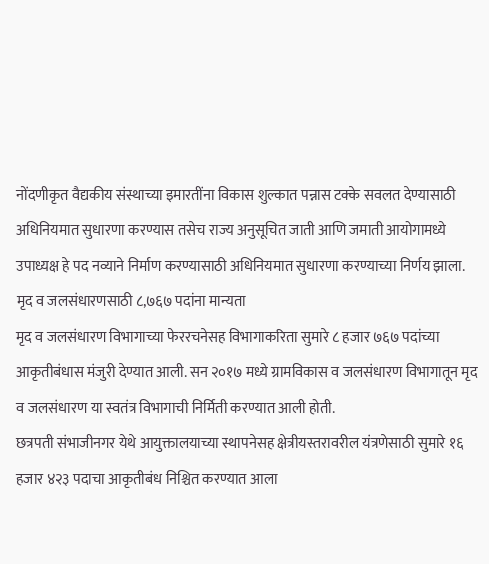नोंदणीकृत वैद्यकीय संस्थाच्या इमारतींना विकास शुल्कात पन्नास टक्के सवलत देण्यासाठी अधिनियमात सुधारणा करण्यास तसेच राज्य अनुसूचित जाती आणि जमाती आयोगामध्ये उपाध्यक्ष हे पद नव्याने निर्माण करण्यासाठी अधिनियमात सुधारणा करण्याच्या निर्णय झाला.
मृद व जलसंधारणसाठी ८,७६७ पदांना मान्यता
मृद व जलसंधारण विभागाच्या फेररचनेसह विभागाकरिता सुमारे ८ हजार ७६७ पदांच्या आकृतीबंधास मंजुरी देण्यात आली. सन २०१७ मध्ये ग्रामविकास व जलसंधारण विभागातून मृद व जलसंधारण या स्वतंत्र विभागाची निर्मिती करण्यात आली होती.
छत्रपती संभाजीनगर येथे आयुक्तालयाच्या स्थापनेसह क्षेत्रीयस्तरावरील यंत्रणेसाठी सुमारे १६ हजार ४२३ पदाचा आकृतीबंध निश्चित करण्यात आला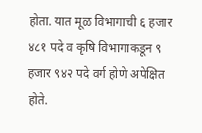होता. यात मूळ विभागाची ६ हजार ४८१ पदे व कृषि विभागाकडून ९ हजार ९४२ पदे वर्ग होणे अपेक्षित होते.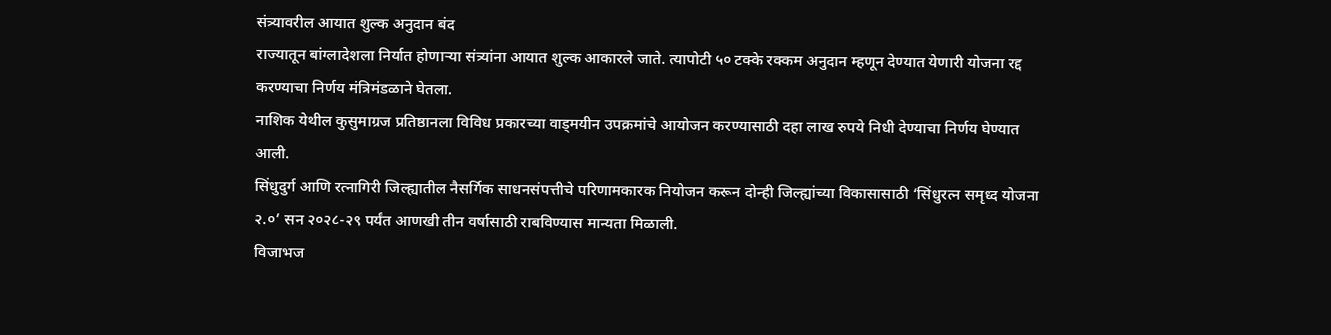संत्र्यावरील आयात शुल्क अनुदान बंद
राज्यातून बांग्लादेशला निर्यात होणाऱ्या संत्र्यांना आयात शुल्क आकारले जाते. त्यापोटी ५० टक्के रक्कम अनुदान म्हणून देण्यात येणारी योजना रद्द करण्याचा निर्णय मंत्रिमंडळाने घेतला.
नाशिक येथील कुसुमाग्रज प्रतिष्ठानला विविध प्रकारच्या वाड्मयीन उपक्रमांचे आयोजन करण्यासाठी दहा लाख रुपये निधी देण्याचा निर्णय घेण्यात आली.
सिंधुदुर्ग आणि रत्नागिरी जिल्ह्यातील नैसर्गिक साधनसंपत्तीचे परिणामकारक नियोजन करून दोन्ही जिल्ह्यांच्या विकासासाठी ‘सिंधुरत्न समृध्द योजना २.०’ सन २०२८-२९ पर्यंत आणखी तीन वर्षासाठी राबविण्यास मान्यता मिळाली.
विजाभज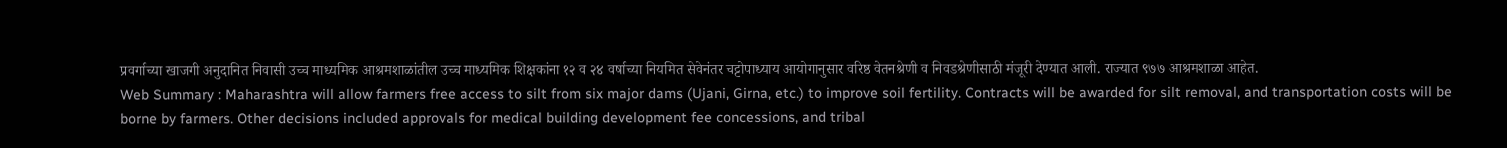प्रवर्गाच्या खाजगी अनुदानित निवासी उच्च माध्यमिक आश्रमशाळांतील उच्च माध्यमिक शिक्षकांना १२ व २४ वर्षाच्या नियमित सेवेनंतर चट्टोपाध्याय आयोगानुसार वरिष्ठ वेतनश्रेणी व निवडश्रेणीसाठी मंजूरी देण्यात आली. राज्यात ९७७ आश्रमशाळा आहेत.
Web Summary : Maharashtra will allow farmers free access to silt from six major dams (Ujani, Girna, etc.) to improve soil fertility. Contracts will be awarded for silt removal, and transportation costs will be borne by farmers. Other decisions included approvals for medical building development fee concessions, and tribal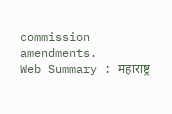commission amendments.
Web Summary : महाराष्ट्र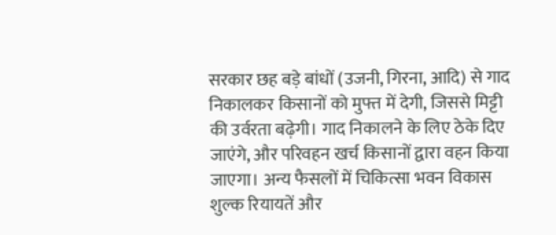सरकार छह बड़े बांधों (उजनी, गिरना, आदि) से गाद निकालकर किसानों को मुफ्त में देगी, जिससे मिट्टी की उर्वरता बढ़ेगी। गाद निकालने के लिए ठेके दिए जाएंगे, और परिवहन खर्च किसानों द्वारा वहन किया जाएगा। अन्य फैसलों में चिकित्सा भवन विकास शुल्क रियायतें और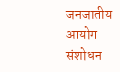जनजातीय आयोग संशोधन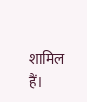शामिल हैं।